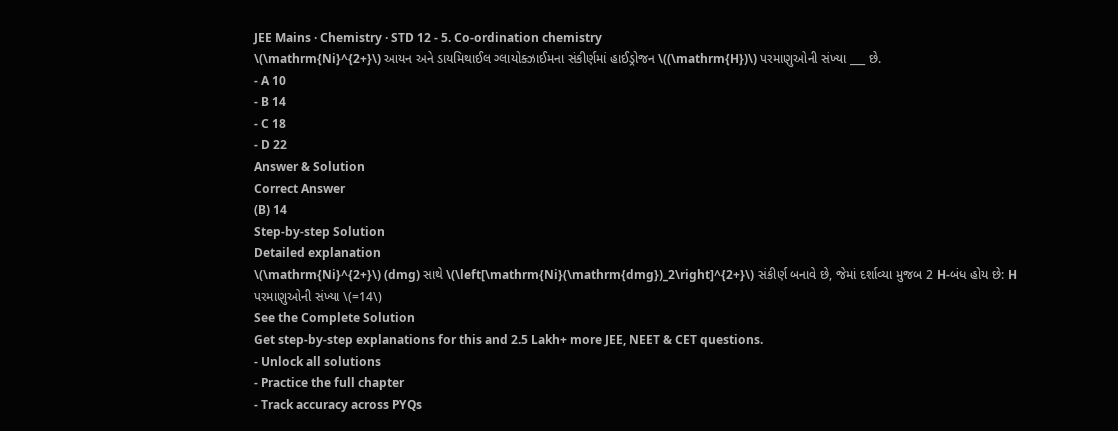JEE Mains · Chemistry · STD 12 - 5. Co-ordination chemistry
\(\mathrm{Ni}^{2+}\) આયન અને ડાયમિથાઈલ ગ્લાયોક્ઝાઈમના સંકીર્ણમાં હાઈડ્રોજન \((\mathrm{H})\) પરમાણુઓની સંખ્યા ___ છે.
- A 10
- B 14
- C 18
- D 22
Answer & Solution
Correct Answer
(B) 14
Step-by-step Solution
Detailed explanation
\(\mathrm{Ni}^{2+}\) (dmg) સાથે \(\left[\mathrm{Ni}(\mathrm{dmg})_2\right]^{2+}\) સંકીર્ણ બનાવે છે, જેમાં દર્શાવ્યા મુજબ 2 H-બંધ હોય છે: H પરમાણુઓની સંખ્યા \(=14\)
See the Complete Solution
Get step-by-step explanations for this and 2.5 Lakh+ more JEE, NEET & CET questions.
- Unlock all solutions
- Practice the full chapter
- Track accuracy across PYQs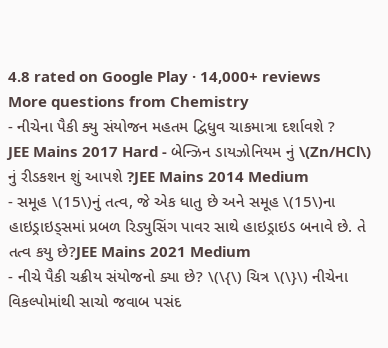4.8 rated on Google Play · 14,000+ reviews
More questions from Chemistry
- નીચેના પૈકી ક્યુ સંયોજન મહતમ દ્વિધુવ ચાકમાત્રા દર્શાવશે ?
JEE Mains 2017 Hard - બેન્ઝિન ડાયઝોનિયમ નું \(Zn/HCl\) નું રીડકશન શું આપશે ?JEE Mains 2014 Medium
- સમૂહ \(15\)નું તત્વ, જે એક ધાતુ છે અને સમૂહ \(15\)ના હાઇડ્રાઇડ્સમાં પ્રબળ રિડ્યુસિંગ પાવર સાથે હાઇડ્રાઇડ બનાવે છે. તે તત્વ કયુ છે?JEE Mains 2021 Medium
- નીચે પૈકી ચક્રીય સંયોજનો ક્યા છે? \(\{\) ચિત્ર \(\}\) નીચેના વિકલ્પોમાંથી સાચો જવાબ પસંદ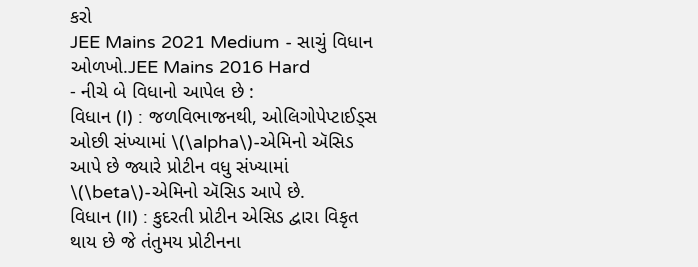કરો
JEE Mains 2021 Medium - સાચું વિધાન ઓળખો.JEE Mains 2016 Hard
- નીચે બે વિધાનો આપેલ છે :
વિધાન (I) : જળવિભાજનથી, ઓલિગોપેપ્ટાઈડ્સ ઓછી સંખ્યામાં \(\alpha\)-એમિનો ઍસિડ આપે છે જ્યારે પ્રોટીન વધુ સંખ્યામાં \(\beta\)-એમિનો ઍસિડ આપે છે.
વિધાન (II) : કુદરતી પ્રોટીન એસિડ દ્વારા વિકૃત થાય છે જે તંતુમય પ્રોટીનના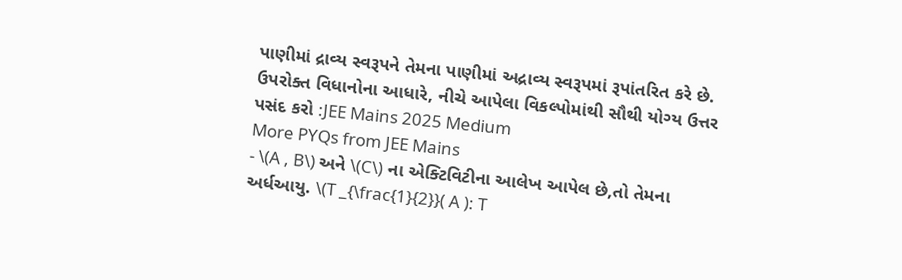પાણીમાં દ્રાવ્ય સ્વરૂપને તેમના પાણીમાં અદ્રાવ્ય સ્વરૂપમાં રૂપાંતરિત કરે છે.
ઉપરોક્ત વિધાનોના આધારે, નીચે આપેલા વિકલ્પોમાંથી સૌથી યોગ્ય ઉત્તર પસંદ કરો :JEE Mains 2025 Medium
More PYQs from JEE Mains
- \(A , B\) અને \(C\) ના એક્ટિવિટીના આલેખ આપેલ છે,તો તેમના અર્ધઆયુ. \(T _{\frac{1}{2}}( A ): T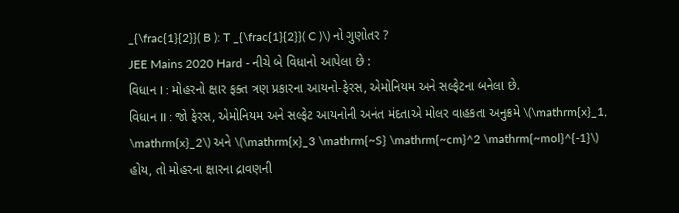_{\frac{1}{2}}( B ): T _{\frac{1}{2}}( C )\) નો ગુણોતર ?
JEE Mains 2020 Hard - નીચે બે વિધાનો આપેલા છે :
વિધાન I : મોહરનો ક્ષાર ફક્ત ત્રણ પ્રકારના આયનો-ફેરસ, એમોનિયમ અને સલ્ફેટના બનેલા છે.
વિધાન II : જો ફેરસ, એમોનિયમ અને સલ્ફેટ આયનોની અનંત મંદતાએ મોલર વાહકતા અનુક્રમે \(\mathrm{x}_1, \mathrm{x}_2\) અને \(\mathrm{x}_3 \mathrm{~S} \mathrm{~cm}^2 \mathrm{~mol}^{-1}\) હોય, તો મોહરના ક્ષારના દ્રાવણની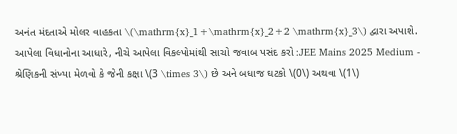અનંત મંદતાએ મોલર વાહકતા \(\mathrm{x}_1+\mathrm{x}_2+2 \mathrm{x}_3\) દ્વારા અપાશે.
આપેલા વિધાનોના આધારે, નીચે આપેલા વિકલ્પોમાંથી સાચો જવાબ પસંદ કરો :JEE Mains 2025 Medium - શ્રેણિકની સંખ્યા મેળવો કે જેની કક્ષા \(3 \times 3\) છે અને બધાજ ઘટકો \(0\) અથવા \(1\)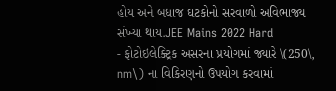હોય અને બધાજ ઘટકોનો સરવાળો અવિભાજ્ય સંખ્યા થાય.JEE Mains 2022 Hard
- ફોટોઇલેક્ટ્રિક અસરના પ્રયોગમાં જ્યારે \(250\, nm\) ના વિકિરણનો ઉપયોગ કરવામાં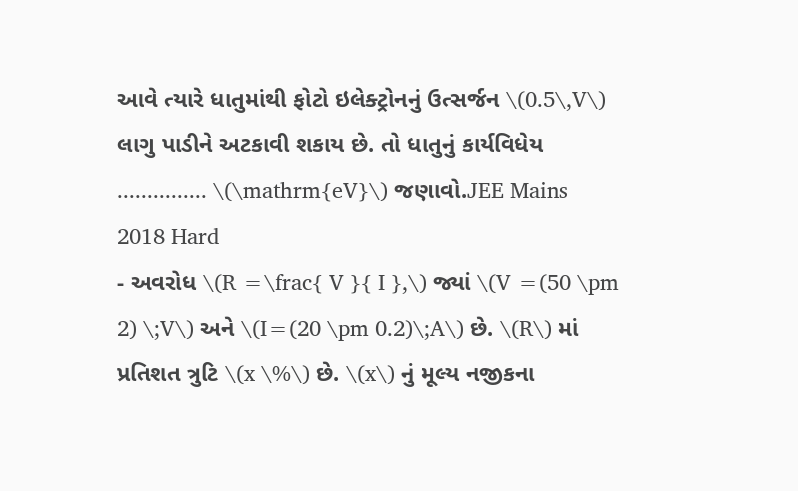આવે ત્યારે ધાતુમાંથી ફોટો ઇલેક્ટ્રોનનું ઉત્સર્જન \(0.5\,V\) લાગુ પાડીને અટકાવી શકાય છે. તો ધાતુનું કાર્યવિધેય ............... \(\mathrm{eV}\) જણાવો.JEE Mains 2018 Hard
- અવરોધ \(R =\frac{ V }{ I },\) જ્યાં \(V =(50 \pm 2) \;V\) અને \(I=(20 \pm 0.2)\;A\) છે. \(R\) માં પ્રતિશત ત્રુટિ \(x \%\) છે. \(x\) નું મૂલ્ય નજીકના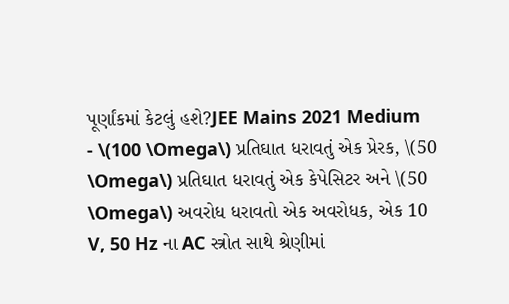પૂર્ણાંકમાં કેટલું હશે?JEE Mains 2021 Medium
- \(100 \Omega\) પ્રતિઘાત ધરાવતું એક પ્રેરક, \(50 \Omega\) પ્રતિઘાત ધરાવતું એક કેપેસિટર અને \(50 \Omega\) અવરોધ ધરાવતો એક અવરોધક, એક 10 V, 50 Hz ના AC સ્ત્રોત સાથે શ્રેણીમાં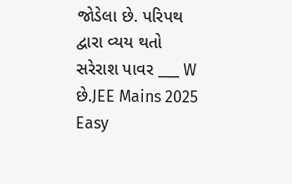જોડેલા છે. પરિપથ દ્વારા વ્યય થતો સરેરાશ પાવર ___ W છે.JEE Mains 2025 Easy